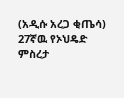(አዲሱ አረጋ ቂጤሳ)
27ኛዉ የኦህዴድ ምስረታ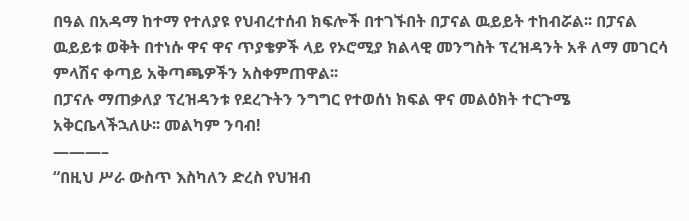በዓል በአዳማ ከተማ የተለያዩ የህብረተሰብ ክፍሎች በተገኙበት በፓናል ዉይይት ተከብሯል፡፡ በፓናል ዉይይቱ ወቅት በተነሱ ዋና ዋና ጥያቄዎች ላይ የኦሮሚያ ክልላዊ መንግስት ፕረዝዳንት አቶ ለማ መገርሳ ምላሽና ቀጣይ አቅጣጫዎችን አስቀምጠዋል፡፡
በፓናሉ ማጠቃለያ ፕረዝዳንቱ የደረጉትን ንግግር የተወሰነ ክፍል ዋና መልዕክት ተርጉሜ አቅርቤላችኋለሁ፡፡ መልካም ንባብ!
———–
“በዚህ ሥራ ውስጥ እስካለን ድረስ የህዝብ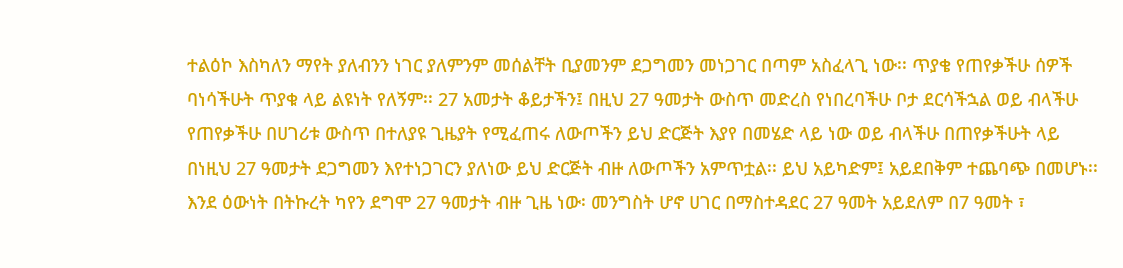ተልዕኮ እስካለን ማየት ያለብንን ነገር ያለምንም መሰልቸት ቢያመንም ደጋግመን መነጋገር በጣም አስፈላጊ ነው፡፡ ጥያቄ የጠየቃችሁ ሰዎች ባነሳችሁት ጥያቁ ላይ ልዩነት የለኝም፡፡ 27 አመታት ቆይታችን፤ በዚህ 27 ዓመታት ውስጥ መድረስ የነበረባችሁ ቦታ ደርሳችኋል ወይ ብላችሁ የጠየቃችሁ በሀገሪቱ ውስጥ በተለያዩ ጊዜያት የሚፈጠሩ ለውጦችን ይህ ድርጅት እያየ በመሄድ ላይ ነው ወይ ብላችሁ በጠየቃችሁት ላይ በነዚህ 27 ዓመታት ደጋግመን እየተነጋገርን ያለነው ይህ ድርጅት ብዙ ለውጦችን አምጥቷል፡፡ ይህ አይካድም፤ አይደበቅም ተጨባጭ በመሆኑ፡፡ እንደ ዕውነት በትኩረት ካየን ደግሞ 27 ዓመታት ብዙ ጊዜ ነው፡ መንግስት ሆኖ ሀገር በማስተዳደር 27 ዓመት አይደለም በ7 ዓመት ፣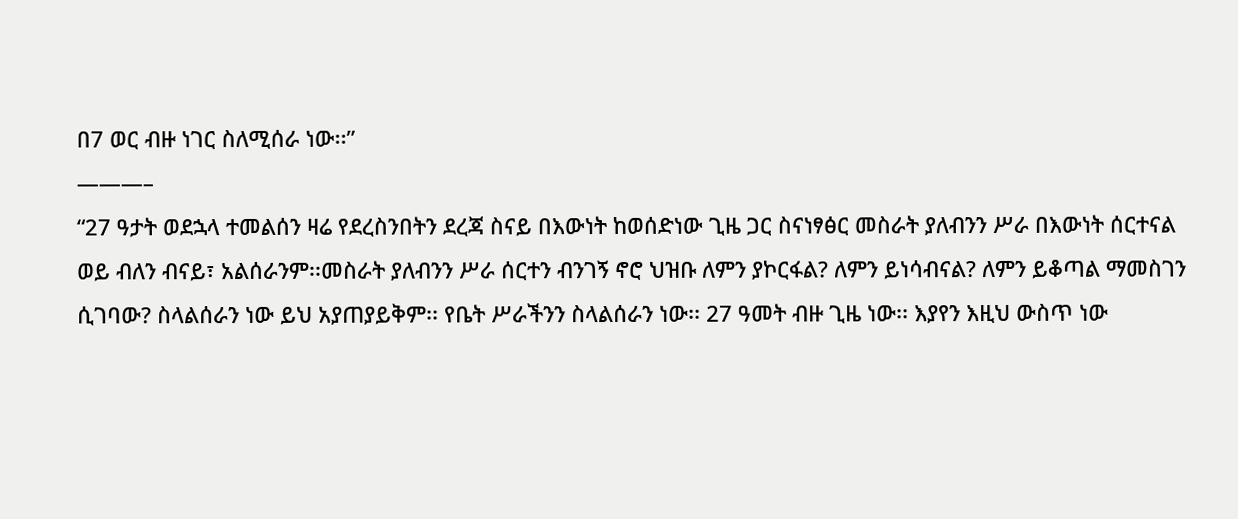በ7 ወር ብዙ ነገር ስለሚሰራ ነው፡፡”
———–
“27 ዓታት ወደኋላ ተመልሰን ዛሬ የደረስንበትን ደረጃ ስናይ በእውነት ከወሰድነው ጊዜ ጋር ስናነፃፅር መስራት ያለብንን ሥራ በእውነት ሰርተናል ወይ ብለን ብናይ፣ አልሰራንም፡፡መስራት ያለብንን ሥራ ሰርተን ብንገኝ ኖሮ ህዝቡ ለምን ያኮርፋል? ለምን ይነሳብናል? ለምን ይቆጣል ማመስገን ሲገባው? ስላልሰራን ነው ይህ አያጠያይቅም፡፡ የቤት ሥራችንን ስላልሰራን ነው፡፡ 27 ዓመት ብዙ ጊዜ ነው፡፡ እያየን እዚህ ውስጥ ነው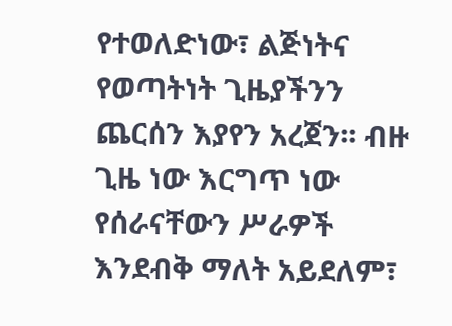የተወለድነው፣ ልጅነትና የወጣትነት ጊዜያችንን ጨርሰን እያየን አረጀን፡፡ ብዙ ጊዜ ነው እርግጥ ነው የሰራናቸውን ሥራዎች እንደብቅ ማለት አይደለም፣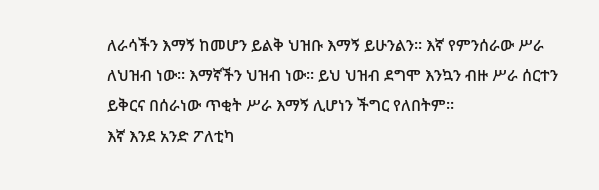ለራሳችን እማኝ ከመሆን ይልቅ ህዝቡ እማኝ ይሁንልን፡፡ እኛ የምንሰራው ሥራ ለህዝብ ነው፡፡ እማኛችን ህዝብ ነው፡፡ ይህ ህዝብ ደግሞ እንኳን ብዙ ሥራ ሰርተን ይቅርና በሰራነው ጥቂት ሥራ እማኝ ሊሆነን ችግር የለበትም፡፡
እኛ እንደ አንድ ፖለቲካ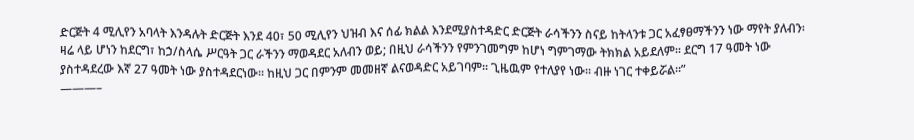ድርጅት 4 ሚሊየን አባላት እንዳሉት ድርጅት እንደ 40፣ 50 ሚሊየን ህዝብ እና ሰፊ ክልል እንደሚያስተዳድር ድርጅት ራሳችንን ስናይ ከትላንቱ ጋር አፈፃፀማችንን ነው ማየት ያለብን፡ ዛሬ ላይ ሆነን ከደርግ፣ ከኃ/ስላሴ ሥርዓት ጋር ራችንን ማወዳደር አለብን ወይ; በዚህ ራሳችንን የምንገመግም ከሆነ ግምገማው ትክክል አይደለም፡፡ ደርግ 17 ዓመት ነው ያስተዳደረው እኛ 27 ዓመት ነው ያስተዳደርነው፡፡ ከዚህ ጋር በምንም መመዘኛ ልናወዳድር አይገባም፡፡ ጊዜዉም የተለያየ ነው፡፡ ብዙ ነገር ተቀይሯል፡፡”
———–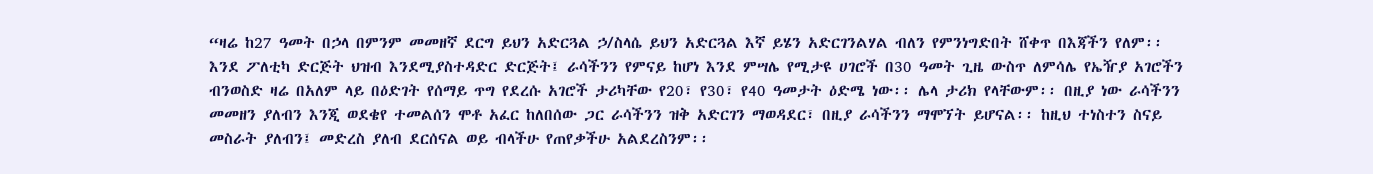“ዛሬ ከ27 ዓመት በኃላ በምንም መመዘኛ ደርግ ይህን አድርጓል ኃ/ስላሴ ይህን አድርጓል እኛ ይሄን አድርገንልሃል ብለን የምንነግድበት ሸቀጥ በእጃችን የለም፡፡ እንደ ፖለቲካ ድርጅት ህዝብ እንደሚያስተዳድር ድርጅት፤ ራሳችንን የምናይ ከሆነ እንደ ምሣሌ የሚታዩ ሀገሮች በ30 ዓመት ጊዜ ውስጥ ለምሳሌ የኤዥያ አገሮችን ብንወስድ ዛሬ በአለም ላይ በዕድገት የሰማይ ጥግ የደረሱ አገሮች ታሪካቸው የ20፣ የ30፣ የ40 ዓመታት ዕድሜ ነው፡፡ ሌላ ታሪክ የላቸውም፡፡ በዚያ ነው ራሳችንን መመዘን ያለብን እንጂ ወደቄየ ተመልሰን ሞቶ አፈር ከለበሰው ጋር ራሳችንን ዝቅ አድርገን ማወዳደር፣ በዚያ ራሳችንን ማሞኘት ይሆናል፡፡ ከዚህ ተነስተን ስናይ መስራት ያለብን፤ መድረስ ያለብ ደርሰናል ወይ ብላችሁ የጠየቃችሁ አልደረስንም፡፡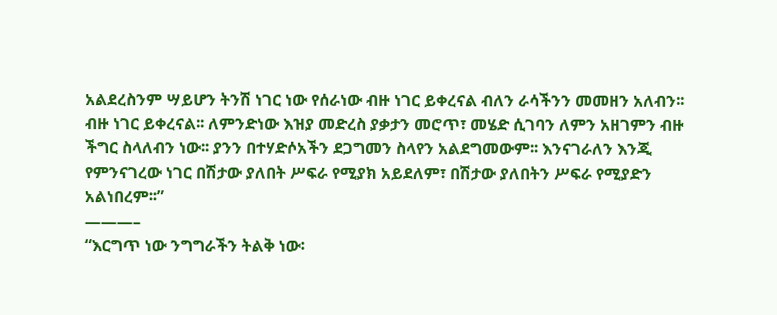አልደረስንም ሣይሆን ትንሽ ነገር ነው የሰራነው ብዙ ነገር ይቀረናል ብለን ራሳችንን መመዘን አለብን፡፡ ብዙ ነገር ይቀረናል፡፡ ለምንድነው እዝያ መድረስ ያቃታን መሮጥ፣ መሄድ ሲገባን ለምን አዘገምን ብዙ ችግር ስላለብን ነው፡፡ ያንን በተሃድሶአችን ደጋግመን ስላየን አልደግመውም፡፡ እንናገራለን እንጂ የምንናገረው ነገር በሽታው ያለበት ሥፍራ የሚያክ አይደለም፣ በሽታው ያለበትን ሥፍራ የሚያድን አልነበረም፡፡”
———–
“እርግጥ ነው ንግግራችን ትልቅ ነው፡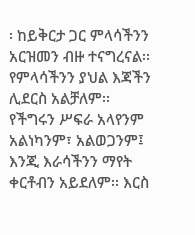፡ ከይቅርታ ጋር ምላሳችንን አርዝመን ብዙ ተናግረናል፡፡ የምላሳችንን ያህል እጃችን ሊደርስ አልቻለም፡፡ የችግሩን ሥፍራ አላየንም አልነካንም፣ አልወጋንም፤ እንጂ እራሳችንን ማየት ቀርቶብን አይደለም፡፡ እርስ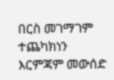በርስ መገማገም ተጨካክነን እርምጃም መውሰድ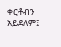ቀርቶብን አይደለም፤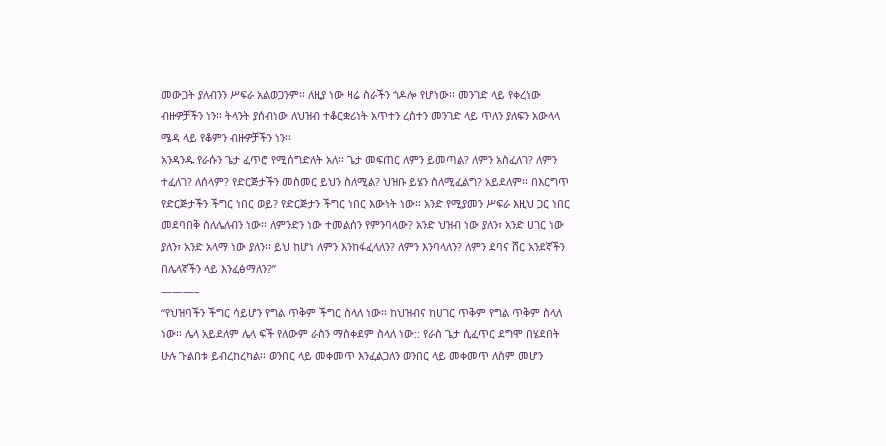መውጋት ያለብንን ሥፍራ አልወጋንም፡፡ ለዚያ ነው ዛሬ ስራችን ጎዶሎ የሆነው፡፡ መንገድ ላይ የቀረነው ብዙዎቻችን ነን፡፡ ትላንት ያሰብነው ለህዝብ ተቆርቋሪነት አጥተን ረስተን መንገድ ላይ ጥለን ያለፍን አውላላ ሜዳ ላይ የቆምን ብዙዎቻችን ነን፡፡
አንዳንዱ የራሱን ጌታ ፈጥሮ የሚሰግድለት አለ፡፡ ጌታ መፍጠር ለምን ይመጣል? ለምን አስፈለገ? ለምን ተፈለገ? ለሰላም? የድርጅታችን መስመር ይህን ስለሚል? ህዝቡ ይሄን ስለሚፈልግ? አይደለም፡፡ በእርግጥ የድርጅታችን ችግር ነበር ወይ? የድርጅታን ችግር ነበር እውነት ነው፡፡ አንድ የሚያመን ሥፍራ እዚህ ጋር ነበር መደባበቅ ስለሌለብን ነው፡፡ ለምንድን ነው ተመልሰን የምንባላው? አንድ ህዝብ ነው ያለን፣ አንድ ሀገር ነው ያለን፣ አንድ አላማ ነው ያለን፡፡ ይህ ከሆነ ለምን እንከፋፈላለን? ለምን እንባላለን? ለምን ደባና ሸር አንደኛችን በሌላኛችን ላይ እንፈፅማለን?”
———–
“የህዝባችን ችግር ሳይሆን የግል ጥቅም ችግር ስላለ ነው፡፡ ከህዝብና ከሀገር ጥቅም የግል ጥቅም ስላለ ነው፡፡ ሌላ አይደለም ሌላ ፍች የለውም ራስን ማስቀደም ስላለ ነው:: የራስ ጌታ ሲፈጥር ደግሞ በሄደበት ሁሉ ጉልበቱ ይብረከረካል፡፡ ወንበር ላይ መቀመጥ እንፈልጋለን ወንበር ላይ መቀመጥ ለስም መሆን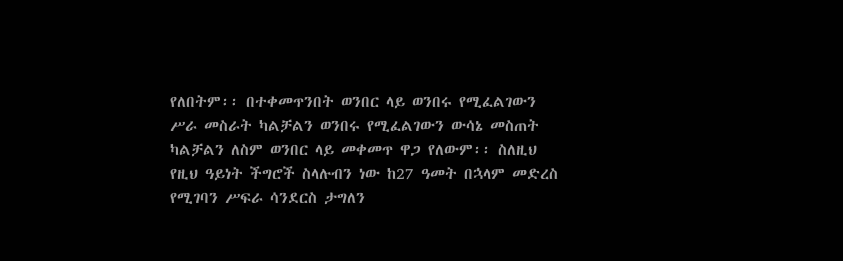የለበትም፡፡ በተቀመጥንበት ወንበር ላይ ወንበሩ የሚፈልገውን ሥራ መስራት ካልቻልን ወንበሩ የሚፈልገውን ውሳኔ መስጠት ካልቻልን ለስም ወንበር ላይ መቀመጥ ዋጋ የለውም፡፡ ስለዚህ የዚህ ዓይነት ችግሮች ስላሉብን ነው ከ27 ዓመት በኋላም መድረስ የሚገባን ሥፍራ ሳንደርስ ታግለን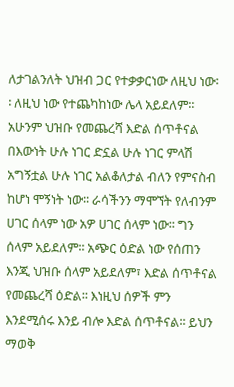ለታገልንለት ህዝብ ጋር የተቃቃርነው ለዚህ ነው፡፡ ለዚህ ነው የተጨካከነው ሌላ አይደለም፡፡
አሁንም ህዝቡ የመጨረሻ እድል ሰጥቶናል በእውነት ሁሉ ነገር ድኗል ሁሉ ነገር ምላሽ አግኝቷል ሁሉ ነገር አልቆለታል ብለን የምናስብ ከሆነ ሞኝነት ነው፡፡ ራሳችንን ማሞኘት የለብንም ሀገር ሰላም ነው አዎ ሀገር ሰላም ነው፡፡ ግን ሰላም አይደለም፡፡ አጭር ዕድል ነው የሰጠን እንጂ ህዝቡ ሰላም አይደለም፣ እድል ሰጥቶናል የመጨረሻ ዕድል፡፡ እነዚህ ሰዎች ምን እንደሚሰሩ እንይ ብሎ እድል ሰጥቶናል፡፡ ይህን ማወቅ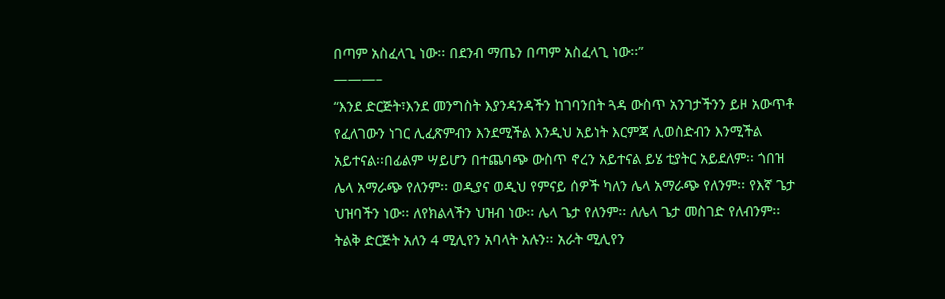በጣም አስፈላጊ ነው፡፡ በደንብ ማጤን በጣም አስፈላጊ ነው፡፡”
———–
“እንደ ድርጅት፣እንደ መንግስት እያንዳንዳችን ከገባንበት ጓዳ ውስጥ አንገታችንን ይዞ አውጥቶ የፈለገውን ነገር ሊፈጽምብን እንደሚችል እንዲህ አይነት እርምጃ ሊወስድብን እንሚችል አይተናል፡፡በፊልም ሣይሆን በተጨባጭ ውስጥ ኖረን አይተናል ይሄ ቲያትር አይደለም፡፡ ጎበዝ ሌላ አማራጭ የለንም፡፡ ወዲያና ወዲህ የምናይ ሰዎች ካለን ሌላ አማራጭ የለንም፡፡ የእኛ ጌታ ህዝባችን ነው፡፡ ለየክልላችን ህዝብ ነው፡፡ ሌላ ጌታ የለንም፡፡ ለሌላ ጌታ መስገድ የለብንም፡፡ ትልቅ ድርጅት አለን 4 ሚሊየን አባላት አሉን፡፡ አራት ሚሊየን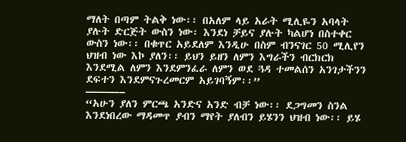ማለት በጣም ትልቅ ነው፡፡ በአለም ላይ አራት ሚሊዬን አባላት ያሉት ድርጅት ውስን ነው፡ እንደነ ቻይና ያሉት ካልሆነ በስተቀር ውስን ነው፡፡ በቁጥር አይደለም እንዲሁ በስም ብንናገር 50 ሚሊየን ህዝብ ነው እኮ ያለን፡፡ ይህን ይዘን ለምን እግራችን ብርክርክ እንደሚል ለምን እንደምንፈራ ለምን ወደ ጓዳ ተመልሰን አንገታችንን ደፍተን እንደምናጉረመርም አይገባኝም፡፡”
———–
“አሁን ያለን ምርጫ አንድና አንድ ብቻ ነው፡፡ ደጋግመን ስንል እንደነበረው ማዳመጥ ያብን ማየት ያለብን ይሄንን ህዝብ ነው፡፡ ይሄ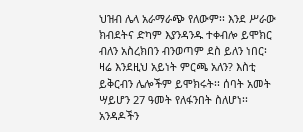ህዝብ ሌላ አራማራጭ የለውም፡፡ እንደ ሥራው ክብደትና ድካም እያንዳንዱ ተቀብሎ ይሞክር ብለን አስረክበን ብንወጣም ደስ ይለን ነበር፡ ዛሬ እንደዚህ አይነት ምርጫ አለን? እስቲ ይቅርብን ሌሎችም ይሞክሩት፡፡ ሰባት አመት ሣይሆን 27 ዓመት የለፋንበት ስለሆነ፡፡ አንዳዶችን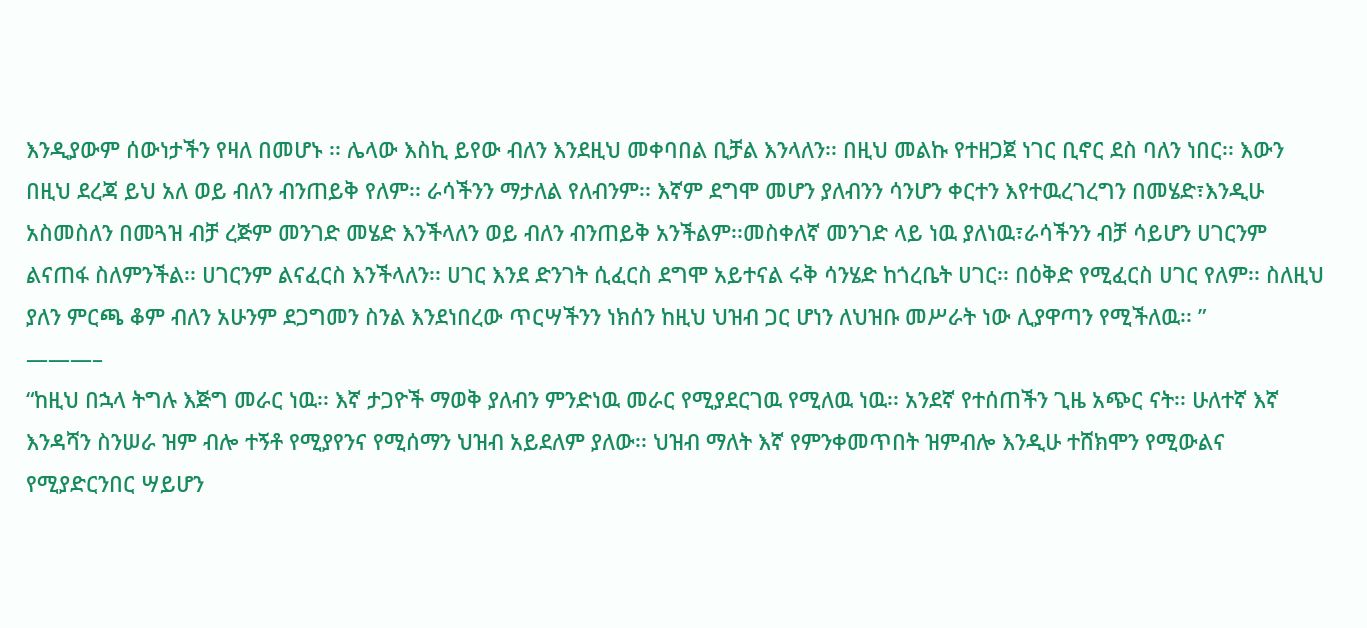እንዲያውም ሰውነታችን የዛለ በመሆኑ ፡፡ ሌላው እስኪ ይየው ብለን እንደዚህ መቀባበል ቢቻል እንላለን፡፡ በዚህ መልኩ የተዘጋጀ ነገር ቢኖር ደስ ባለን ነበር፡፡ እውን በዚህ ደረጃ ይህ አለ ወይ ብለን ብንጠይቅ የለም፡፡ ራሳችንን ማታለል የለብንም፡፡ እኛም ደግሞ መሆን ያለብንን ሳንሆን ቀርተን እየተዉረገረግን በመሄድ፣እንዲሁ አስመስለን በመጓዝ ብቻ ረጅም መንገድ መሄድ እንችላለን ወይ ብለን ብንጠይቅ አንችልም፡፡መስቀለኛ መንገድ ላይ ነዉ ያለነዉ፣ራሳችንን ብቻ ሳይሆን ሀገርንም ልናጠፋ ስለምንችል፡፡ ሀገርንም ልናፈርስ እንችላለን፡፡ ሀገር እንደ ድንገት ሲፈርስ ደግሞ አይተናል ሩቅ ሳንሄድ ከጎረቤት ሀገር፡፡ በዕቅድ የሚፈርስ ሀገር የለም፡፡ ስለዚህ ያለን ምርጫ ቆም ብለን አሁንም ደጋግመን ስንል እንደነበረው ጥርሣችንን ነክሰን ከዚህ ህዝብ ጋር ሆነን ለህዝቡ መሥራት ነው ሊያዋጣን የሚችለዉ፡፡ ”
———–
“ከዚህ በኋላ ትግሉ እጅግ መራር ነዉ፡፡ እኛ ታጋዮች ማወቅ ያለብን ምንድነዉ መራር የሚያደርገዉ የሚለዉ ነዉ፡፡ አንደኛ የተሰጠችን ጊዜ አጭር ናት፡፡ ሁለተኛ እኛ እንዳሻን ስንሠራ ዝም ብሎ ተኝቶ የሚያየንና የሚሰማን ህዝብ አይደለም ያለው፡፡ ህዝብ ማለት እኛ የምንቀመጥበት ዝምብሎ እንዲሁ ተሸክሞን የሚውልና የሚያድርንበር ሣይሆን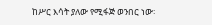ከሥር እሳት ያለው የሚፋጅ ወንበር ነው፡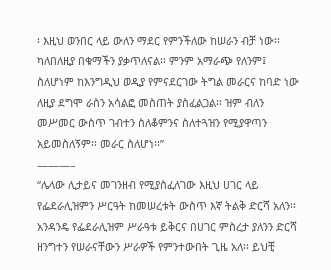፡ እዚህ ወንበር ላይ ውለን ማደር የምንችለው ከሠራን ብቻ ነው፡፡ ካለበለዚያ በቁማችን ያቃጥለናል፡፡ ምንም አማራጭ የለንም፤ ስለሆነም ከእንግዲህ ወዲያ የምናደርገው ትግል መራርና ከባድ ነው ለዚያ ደግሞ ራስን አሳልፎ መስጠት ያስፈልጋል፡፡ ዝም ብለን መሥመር ውስጥ ገብተን ስለቆምንና ስለተጓዝን የሚያዋጣን አይመስለኝም፡፡ መራር ስለሆነ፡፡”
———–
“ሌላው ሊታይና መገንዘብ የሚያስፈለገው እዚህ ሀገር ላይ የፌደራሊዝምን ሥርዓት ከመሠረቱት ውስጥ እኛ ትልቅ ድርሻ አለን፡፡ አንዳንዴ የፌደራሊዝም ሥራዓቱ ይቅርና በሀገር ምስረታ ያለንን ድርሻ ዘንግተን የሠራናቸውን ሥራዎች የምንተውበት ጊዜ አለ፡፡ ይህቺ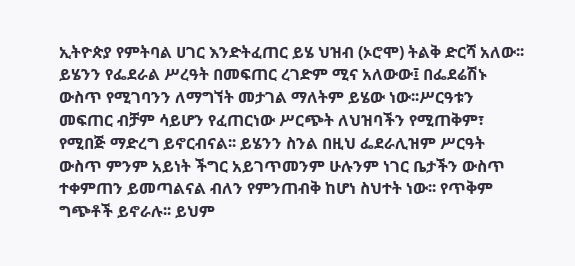ኢትዮጵያ የምትባል ሀገር እንድትፈጠር ይሄ ህዝብ (ኦሮሞ) ትልቅ ድርሻ አለው፡፡ ይሄንን የፌደራል ሥረዓት በመፍጠር ረገድም ሚና አለውው፤ በፌደሬሽኑ ውስጥ የሚገባንን ለማግኘት መታገል ማለትም ይሄው ነው፡፡ሥርዓቱን መፍጠር ብቻም ሳይሆን የፈጠርነው ሥርጭት ለህዝባችን የሚጠቅም፣ የሚበጅ ማድረግ ይኖርብናል፡፡ ይሄንን ስንል በዚህ ፌደራሊዝም ሥርዓት ውስጥ ምንም አይነት ችግር አይገጥመንም ሁሉንም ነገር ቤታችን ውስጥ ተቀምጠን ይመጣልናል ብለን የምንጠብቅ ከሆነ ስህተት ነው፡፡ የጥቅም ግጭቶች ይኖራሉ፡፡ ይህም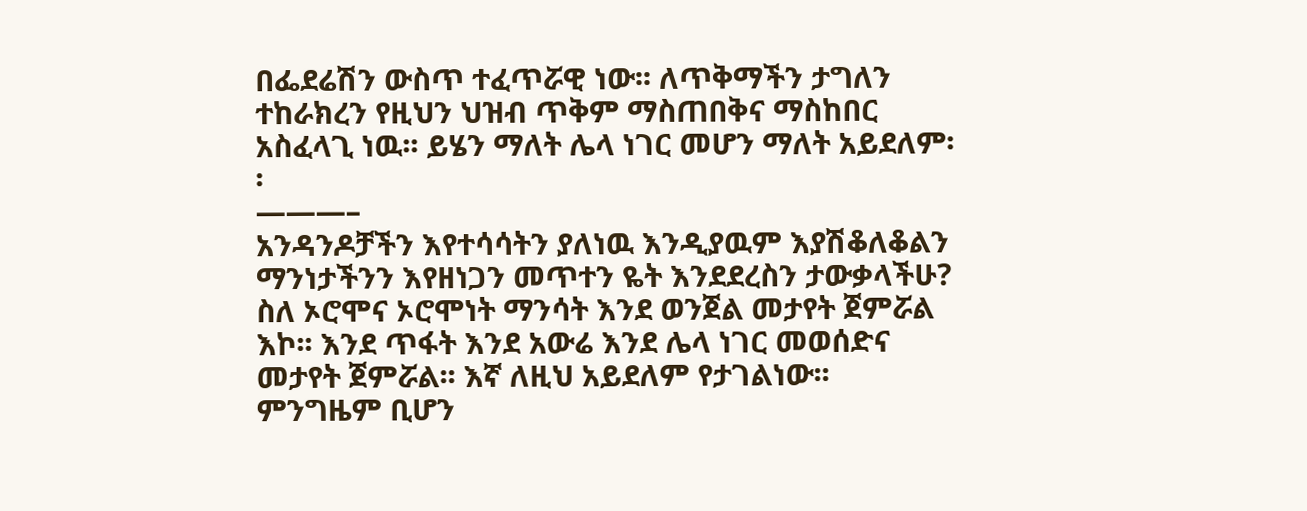በፌደሬሽን ውስጥ ተፈጥሯዊ ነው፡፡ ለጥቅማችን ታግለን ተከራክረን የዚህን ህዝብ ጥቅም ማስጠበቅና ማስከበር አስፈላጊ ነዉ፡፡ ይሄን ማለት ሌላ ነገር መሆን ማለት አይደለም፡፡
———–
አንዳንዶቻችን እየተሳሳትን ያለነዉ እንዲያዉም እያሽቆለቆልን ማንነታችንን እየዘነጋን መጥተን ዬት እንደደረስን ታውቃላችሁ? ስለ ኦሮሞና ኦሮሞነት ማንሳት እንደ ወንጀል መታየት ጀምሯል እኮ፡፡ እንደ ጥፋት እንደ አውሬ እንደ ሌላ ነገር መወሰድና መታየት ጀምሯል፡፡ እኛ ለዚህ አይደለም የታገልነው፡፡ ምንግዜም ቢሆን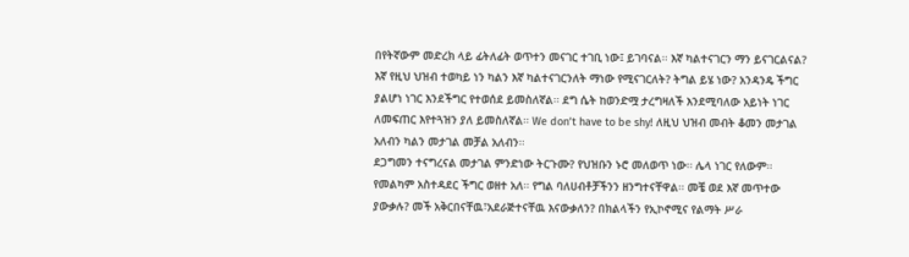በየትኛውም መድረክ ላይ ፊትለፊት ወጥተን መናገር ተገቢ ነው፤ ይገባናል፡፡ እኛ ካልተናገርን ማን ይናገርልናል? እኛ የዚህ ህዝብ ተወካይ ነን ካልን እኛ ካልተናገርንለት ማነው የሚናገርለት? ትግል ይሄ ነው? አንዳንዴ ችግር ያልሆነ ነገር እንደችግር የተወሰደ ይመስለኛል፡፡ ደግ ሴት ከወንድሟ ታረግዛለች እንደሚባለው አይነት ነገር ለመፍጠር እየተጓዝን ያለ ይመስለኛል፡፡ We don’t have to be shy! ለዚህ ህዝብ መብት ቆመን መታገል አለብን ካልን መታገል መቻል አለብን፡፡
ደጋግመን ተናግረናል መታገል ምንድነው ትርጉሙ? የህዝቡን ኑሮ መለወጥ ነው፡፡ ሌላ ነገር የለውም፡፡ የመልካም አስተዳደር ችግር ወዘተ አለ፡፡ የግል ባለሀብቶቻችንን ዘንግተናቸዋል፡፡ መቼ ወደ እኛ መጥተው ያውቃሉ? መች አቅርበናቸዉ፣አደራጅተናቸዉ እናውቃለን? በክልላችን የኢኮኖሚና የልማት ሥራ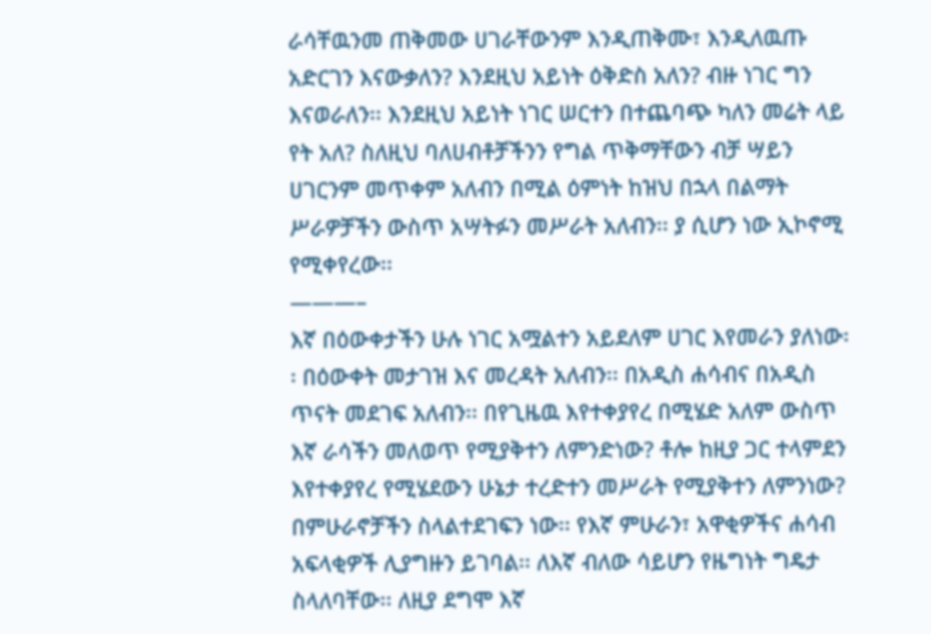ራሳቸዉንመ ጠቅመው ሀገራቸውንም እንዲጠቅሙ፣ እንዲለዉጡ አድርገን እናውቃለን? እንደዚህ አይነት ዕቅድስ አለን? ብዙ ነገር ግን እናወራለን፡፡ እንደዚህ አይነት ነገር ሠርተን በተጨባጭ ካለን መሬት ላይ የት አለ? ስለዚህ ባለሀብቶቻችንን የግል ጥቅማቸውን ብቻ ሣይን ሀገርንም መጥቀም አለብን በሚል ዕምነት ከዝህ በኋላ በልማት ሥራዎቻችን ውስጥ አሣትፉን መሥራት አለብን፡፡ ያ ሲሆን ነው ኢኮኖሚ የሚቀየረው፡፡
———–
እኛ በዕውቀታችን ሁሉ ነገር አሟልተን አይደለም ሀገር እየመራን ያለነው፡፡ በዕውቀት መታገዝ እና መረዳት አለብን፡፡ በአዲስ ሐሳብና በአዲስ ጥናት መደገፍ አለብን፡፡ በየጊዜዉ እየተቀያየረ በሚሄድ አለም ውስጥ እኛ ራሳችን መለወጥ የሚያቅተን ለምንድነው? ቶሎ ከዚያ ጋር ተላምደን እየተቀያየረ የሚሄደውን ሁኔታ ተረድተን መሥራት የሚያቅተን ለምንነው? በምሁራኖቻችን ስላልተደገፍን ነው፡፡ የእኛ ምሁራን፣ አዋቂዎችና ሐሳብ አፍላቂዎች ሊያግዙን ይገባል፡፡ ለእኛ ብለው ሳይሆን የዜግነት ግዴታ ስላለባቸው፡፡ ለዚያ ደግሞ እኛ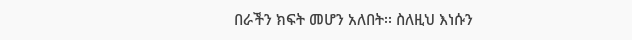በራችን ክፍት መሆን አለበት፡፡ ስለዚህ እነሱን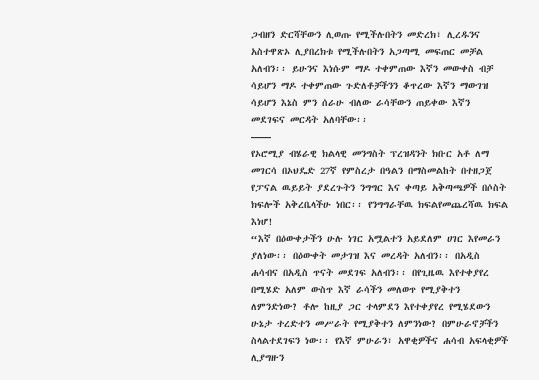ጋብዘን ድርሻቸውን ሊወጡ የሚችሉበትን መድረክ፣ ሊረዱንና አስተዋጽኦ ሊያበረክቱ የሚችሉበትን አጋጣሚ መፍጠር መቻል አለብን፡፡ ይሁንና እነሱም ማዶ ተቀምጠው እኛን መውቀስ ብቻ ሳይሆን ማዶ ተቀምጠው ጉድለቶቻችንን ቆጥረው እኛን ማውገዝ ሳይሆን እኔስ ምን ሰራሁ ብለው ራሳቸውን ጠይቀው እኛን መደገፍና መርዳት አለባቸው፡፡
——
የኦሮሚያ ብሄራዊ ክልላዊ መንግስት ፕረዝዳንት ክቡር አቶ ለማ መገርሳ በኦህዴድ 27ኛ የምስረታ በዓልን በማስመልከት በተዘጋጀ የፓናል ዉይይት ያደረጉትን ንግግር እና ቀጣይ አቅጣጫዎች በሶስት ክፍሎች አቅረቤላችሁ ነበር፡፡ የንግግራቸዉ ክፍልየመጨረሻዉ ክፍል እነሆ!
“እኛ በዕውቀታችን ሁሉ ነገር አሟልተን አይደለም ሀገር እየመራን ያለነው፡፡ በዕውቀት መታገዝ እና መረዳት አለብን፡፡ በአዲስ ሐሳብና በአዲስ ጥናት መደገፍ አለብን፡፡ በየጊዜዉ እየተቀያየረ በሚሄድ አለም ውስጥ እኛ ራሳችን መለወጥ የሚያቅተን ለምንድነው? ቶሎ ከዚያ ጋር ተላምደን እየተቀያየረ የሚሄደውን ሁኔታ ተረድተን መሥራት የሚያቅተን ለምንነው? በምሁራኖቻችን ስላልተደገፍን ነው፡፡ የእኛ ምሁራን፣ አዋቂዎችና ሐሳብ አፍላቂዎች ሊያግዙን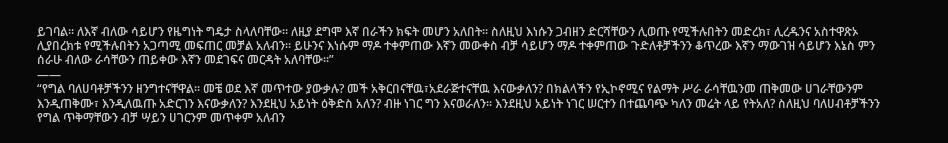ይገባል፡፡ ለእኛ ብለው ሳይሆን የዜግነት ግዴታ ስላለባቸው፡፡ ለዚያ ደግሞ እኛ በራችን ክፍት መሆን አለበት፡፡ ስለዚህ እነሱን ጋብዘን ድርሻቸውን ሊወጡ የሚችሉበትን መድረክ፣ ሊረዱንና አስተዋጽኦ ሊያበረክቱ የሚችሉበትን አጋጣሚ መፍጠር መቻል አለብን፡፡ ይሁንና እነሱም ማዶ ተቀምጠው እኛን መውቀስ ብቻ ሳይሆን ማዶ ተቀምጠው ጉድለቶቻችንን ቆጥረው እኛን ማውገዝ ሳይሆን እኔስ ምን ሰራሁ ብለው ራሳቸውን ጠይቀው እኛን መደገፍና መርዳት አለባቸው፡፡”
——
“የግል ባለሀባቶቻችንን ዘንግተናቸዋል፡፡ መቼ ወደ እኛ መጥተው ያውቃሉ? መች አቅርበናቸዉ፣አደራጅተናቸዉ እናውቃለን? በክልላችን የኢኮኖሚና የልማት ሥራ ራሳቸዉንመ ጠቅመው ሀገራቸውንም እንዲጠቅሙ፣ እንዲለዉጡ አድርገን እናውቃለን? እንደዚህ አይነት ዕቅድስ አለን? ብዙ ነገር ግን እናወራለን፡፡ እንደዚህ አይነት ነገር ሠርተን በተጨባጭ ካለን መሬት ላይ የትአለ? ስለዚህ ባለሀብቶቻችንን የግል ጥቅማቸውን ብቻ ሣይን ሀገርንም መጥቀም አለብን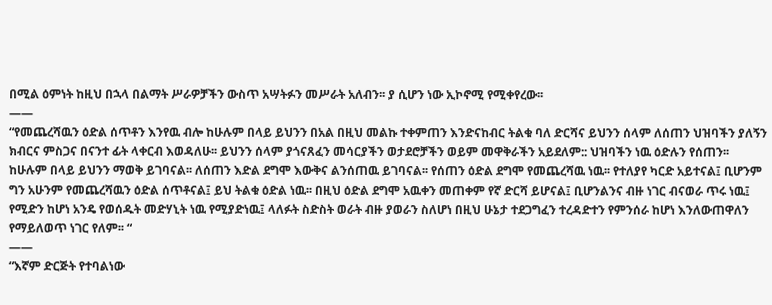በሚል ዕምነት ከዚህ በኋላ በልማት ሥራዎቻችን ውስጥ አሣትፉን መሥራት አለብን፡፡ ያ ሲሆን ነው ኢኮኖሚ የሚቀየረው፡፡
——
“የመጨረሻዉን ዕድል ሰጥቶን እንየዉ ብሎ ከሁሉም በላይ ይህንን በአል በዚህ መልኩ ተቀምጠን እንድናከብር ትልቁ ባለ ድርሻና ይህንን ሰላም ለሰጠን ህዝባችን ያለኝን ክብርና ምስጋና በናንተ ፊት ላቀርብ እወዳለሁ፡፡ ይህንን ሰላም ያጎናጸፈን መሳርያችን ወታደሮቻችን ወይም መዋቅራችን አይደለም:: ህዝባችን ነዉ ዕድሉን የሰጠን፡፡ ከሁሉም በላይ ይህንን ማወቅ ይገባናል፡፡ ለሰጠን እድል ደግሞ እውቅና ልንሰጠዉ ይገባናል፡፡ የሰጠን ዕድል ደግሞ የመጨረሻዉ ነዉ፡፡ የተለያየ ካርድ አይተናል፤ ቢሆንም ግን አሁንም የመጨረሻዉን ዕድል ሰጥቶናል፤ ይህ ትልቁ ዕድል ነዉ፡፡ በዚህ ዕድል ደግሞ አዉቀን መጠቀም የኛ ድርሻ ይሆናል፤ ቢሆንልንና ብዙ ነገር ብናወራ ጥሩ ነዉ፤ የሚድን ከሆነ አንዴ የወሰዱት መድሃኒት ነዉ የሚያድነዉ፤ ላለፉት ስድስት ወራት ብዙ ያወራን ስለሆነ በዚህ ሁኔታ ተደጋግፈን ተረዳድተን የምንሰራ ከሆነ እንለውጠዋለን የማይለወጥ ነገር የለም፡፡ “
——
“እኛም ድርጅት የተባልነው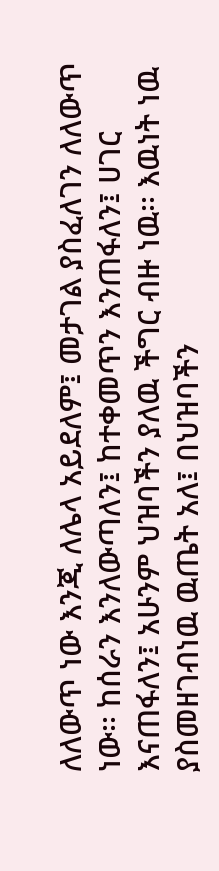ለለውጥ ነው እንጂ ለሌላ አይደለም፤ መታገል ያስፈለገን ለለውጥ ነው፡፡ ከሰራን እንለውጣለን፤ ከተቀመጥን እንጠፋለን፤ ሀገር እናጠፋለን፤ አሁንም ህዝባችን ያለዉ ችግር ብዙ ነዉ፡፡ እዉነት ነዉ ያስመዘገብነዉ ዉጤት አለ፤ በህዝባችን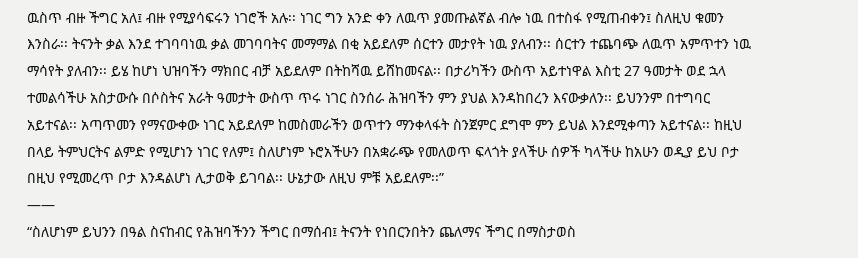ዉስጥ ብዙ ችግር አለ፤ ብዙ የሚያሳፍሩን ነገሮች አሉ፡፡ ነገር ግን አንድ ቀን ለዉጥ ያመጡልኛል ብሎ ነዉ በተስፋ የሚጠብቀን፤ ስለዚህ ቁመን እንስራ፡፡ ትናንት ቃል እንደ ተገባባነዉ ቃል መገባባትና መማማል በቂ አይደለም ሰርተን መታየት ነዉ ያለብን፡፡ ሰርተን ተጨባጭ ለዉጥ አምጥተን ነዉ ማሳየት ያለብን፡፡ ይሄ ከሆነ ህዝባችን ማክበር ብቻ አይደለም በትከሻዉ ይሸከመናል፡፡ በታሪካችን ውስጥ አይተነዋል እስቲ 27 ዓመታት ወደ ኋላ ተመልሳችሁ አስታውሱ በሶስትና አራት ዓመታት ውስጥ ጥሩ ነገር ስንሰራ ሕዝባችን ምን ያህል እንዳከበረን እናውቃለን፡፡ ይህንንም በተግባር አይተናል፡፡ አጣጥመን የማናውቀው ነገር አይደለም ከመስመራችን ወጥተን ማንቀላፋት ስንጀምር ደግሞ ምን ይህል እንደሚቀጣን አይተናል፡፡ ከዚህ በላይ ትምህርትና ልምድ የሚሆነን ነገር የለም፤ ስለሆነም ኑሮአችሁን በአቋራጭ የመለወጥ ፍላጎት ያላችሁ ሰዎች ካላችሁ ከአሁን ወዲያ ይህ ቦታ በዚህ የሚመረጥ ቦታ እንዳልሆነ ሊታወቅ ይገባል፡፡ ሁኔታው ለዚህ ምቹ አይደለም፡፡”
——
“ስለሆነም ይህንን በዓል ስናከብር የሕዝባችንን ችግር በማሰብ፤ ትናንት የነበርንበትን ጨለማና ችግር በማስታወስ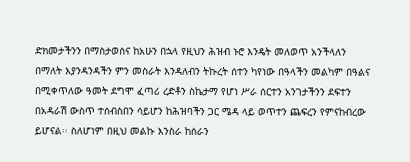ድክመታችንን በማስታወስና ከአሁን በኋላ የዚህን ሕዝብ ኑሮ እንዴት መለወጥ አንችላለን በማለት እያንዳንዳችን ምን መስራት እንዳለብን ትኩረት ሰተን ካየነው በዓላችን መልካም በዓልና በሚቀጥለው ዓመት ደግሞ ፈጣሪ ረድቶን ስኬታማ የሆነ ሥራ ሰርተን አንገታችንን ደፍተን በአዳራሽ ውስጥ ተሰብስበን ሳይሆን ከሕዝባችን ጋር ሜዳ ላይ ወጥተን ጨፍረን የምናከብረው ይሆናል፡፡ ስለሆነም በዚህ መልኩ እንስራ ከሰራን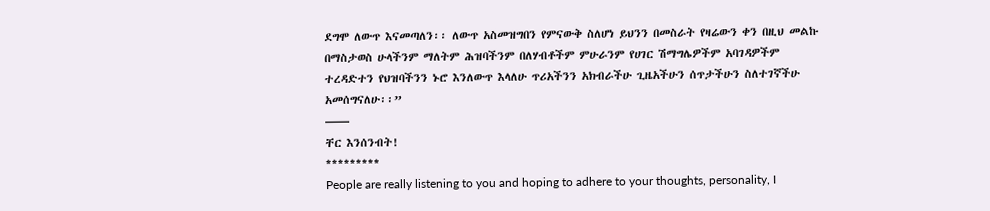ደግሞ ለውጥ እናመጣለን፡፡ ለውጥ አስመዝግበን የምናውቅ ስለሆነ ይህንን በመስራት የዛሬውን ቀን በዚህ መልኩ በማስታወስ ሁላችንም ማለትም ሕዝባችንም በለሃብቶችም ምሁራንም የሀገር ሽማግሌዎችም አባገዳዎችም ተረዳድተን የህዝባችንን ኑሮ እንለውጥ እላለሁ ጥሪአችንን አክብራችሁ ጊዜአችሁን ሰጥታችሁን ስለተገኛችሁ አመሰግናለሁ፡፡”
——
ቸር እንሰንብት!
*********
People are really listening to you and hoping to adhere to your thoughts, personality, I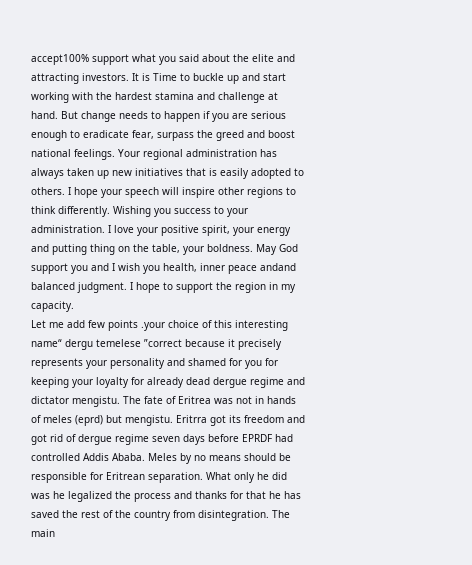accept100% support what you said about the elite and attracting investors. It is Time to buckle up and start working with the hardest stamina and challenge at hand. But change needs to happen if you are serious enough to eradicate fear, surpass the greed and boost national feelings. Your regional administration has always taken up new initiatives that is easily adopted to others. I hope your speech will inspire other regions to think differently. Wishing you success to your administration. I love your positive spirit, your energy and putting thing on the table, your boldness. May God support you and I wish you health, inner peace andand balanced judgment. I hope to support the region in my capacity.
Let me add few points .your choice of this interesting name“ dergu temelese ”correct because it precisely represents your personality and shamed for you for keeping your loyalty for already dead dergue regime and dictator mengistu. The fate of Eritrea was not in hands of meles (eprd) but mengistu. Eritrra got its freedom and got rid of dergue regime seven days before EPRDF had controlled Addis Ababa. Meles by no means should be responsible for Eritrean separation. What only he did was he legalized the process and thanks for that he has saved the rest of the country from disintegration. The main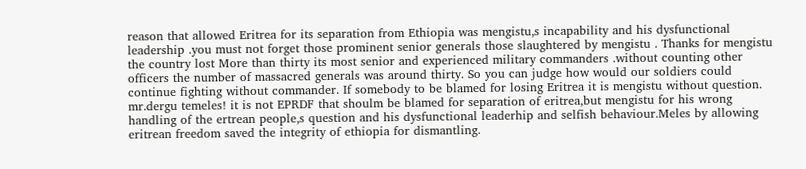reason that allowed Eritrea for its separation from Ethiopia was mengistu,s incapability and his dysfunctional leadership .you must not forget those prominent senior generals those slaughtered by mengistu . Thanks for mengistu the country lost More than thirty its most senior and experienced military commanders .without counting other officers the number of massacred generals was around thirty. So you can judge how would our soldiers could continue fighting without commander. If somebody to be blamed for losing Eritrea it is mengistu without question.
mr.dergu temeles! it is not EPRDF that shoulm be blamed for separation of eritrea,but mengistu for his wrong handling of the ertrean people,s question and his dysfunctional leaderhip and selfish behaviour.Meles by allowing eritrean freedom saved the integrity of ethiopia for dismantling.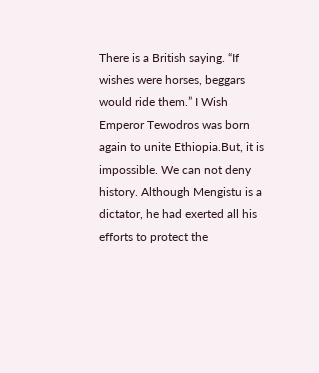There is a British saying. “If wishes were horses, beggars would ride them.” I Wish Emperor Tewodros was born again to unite Ethiopia.But, it is impossible. We can not deny history. Although Mengistu is a dictator, he had exerted all his efforts to protect the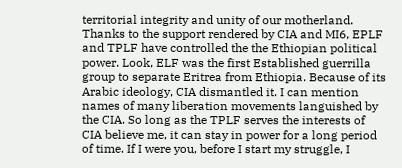territorial integrity and unity of our motherland. Thanks to the support rendered by CIA and MI6, EPLF and TPLF have controlled the the Ethiopian political power. Look, ELF was the first Established guerrilla group to separate Eritrea from Ethiopia. Because of its Arabic ideology, CIA dismantled it. I can mention names of many liberation movements languished by the CIA. So long as the TPLF serves the interests of CIA believe me, it can stay in power for a long period of time. If I were you, before I start my struggle, I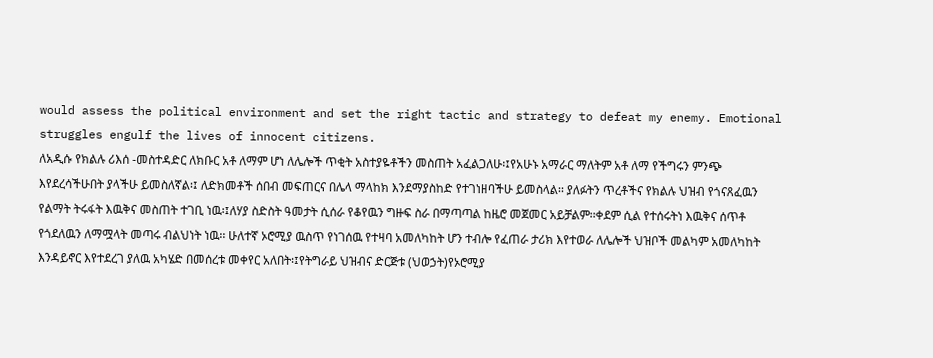would assess the political environment and set the right tactic and strategy to defeat my enemy. Emotional struggles engulf the lives of innocent citizens.
ለአዲሱ የክልሉ ሪእሰ -መስተዳድር ለክቡር አቶ ለማም ሆነ ለሌሎች ጥቂት አስተያዬቶችን መስጠት አፈልጋለሁ፡፤የአሁኑ አማራር ማለትም አቶ ለማ የችግሩን ምንጭ እየደረሳችሁበት ያላችሁ ይመስለኛል፡፤ ለድክመቶች ሰበብ መፍጠርና በሌላ ማላከክ እንደማያስከድ የተገነዘባችሁ ይመስላል፡፡ ያለፉትን ጥረቶችና የክልሉ ህዝብ የጎናጸፈዉን የልማት ትሩፋት እዉቅና መስጠት ተገቢ ነዉ፡፤ለሃያ ስድስት ዓመታት ሲሰራ የቆየዉን ግዙፍ ስራ በማጣጣል ከዜሮ መጀመር አይቻልም፡፡ቀደም ሲል የተሰሩትነ እዉቅና ሰጥቶ የጎደለዉን ለማሟላት መጣሩ ብልህነት ነዉ፡፡ ሁለተኛ ኦሮሚያ ዉስጥ የነገሰዉ የተዛባ አመለካከት ሆን ተብሎ የፈጠራ ታሪክ እየተወራ ለሌሎች ህዝቦች መልካም አመለካከት እንዳይኖር እየተደረገ ያለዉ አካሄድ በመሰረቱ መቀየር አለበት፡፤የትግራይ ህዝብና ድርጅቱ (ህወኃት)የኦሮሚያ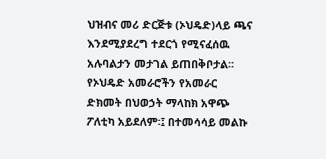ህዝብና መሪ ድርጅቱ (ኦህዴድ)ላይ ጫና እንደሚያደረግ ተደርጎ የሚናፈሰዉ አሉባልታን መታገል ይጠበቅቦታል፡፡ የኦህዴድ አመራሮችን የአመራር ድክመት በህወኃት ማላከክ አዋጭ ፖለቲካ አይደለም፡፤ በተመሳሳይ መልኩ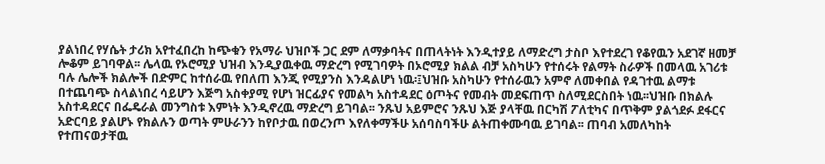ያልነበረ የሃሴት ታሪክ አየተፈበረከ ከጭቁን የአማራ ህዝቦች ጋር ደም ለማቃባትና በጠላትነት እንዲተያይ ለማድረግ ታስቦ እየተደረገ የቆየዉን አደገኛ ዘመቻ ሎቆም ይገባዋል፡፡ ሌላዉ የኦሮሚያ ህዝብ እንዲያዉቀዉ ማድረግ የሚገባዎት በኦሮሚያ ክልል ብቻ አስካሁን የተሰሩት የልማት ስራዎች በመላዉ አገሪቱ ባሉ ሌሎች ክልሎች በድምር ከተሰራዉ የበለጠ እንጂ የሚያንስ እንዳልሆነ ነዉ፡፤ህዝቡ አስካሁን የተሰራዉን አምኖ ለመቀበል የዳገተዉ ልማቱ በተጨባጭ ስላልነበረ ሳይሆን እጅግ አስቀያሚ የሆነ ዝርፊያና የመልካ አስተዳደር ዕጦትና የመብት መደፍጠጥ ስለሚደርስበት ነዉ፡፡ህዝቡ በክልሉ አስተዳደርና በፌዴራል መንግስቱ እምነት እንዲኖረዉ ማድረግ ይገባል፡፡ ንጹህ አይምሮና ንጹህ እጅ ያላቸዉ በርካሽ ፖለቲካና በጥቅም ያልጎደፉ ደፋርና አድርባይ ያልሆኑ የክልሉን ወጣት ምሁራንን ከየቦታዉ በወረንጦ እየለቀማችሁ አሰባስባችሁ ልትጠቀሙባዉ ይገባል፡፡ ጠባብ አመለካከት የተጠናወታቸዉ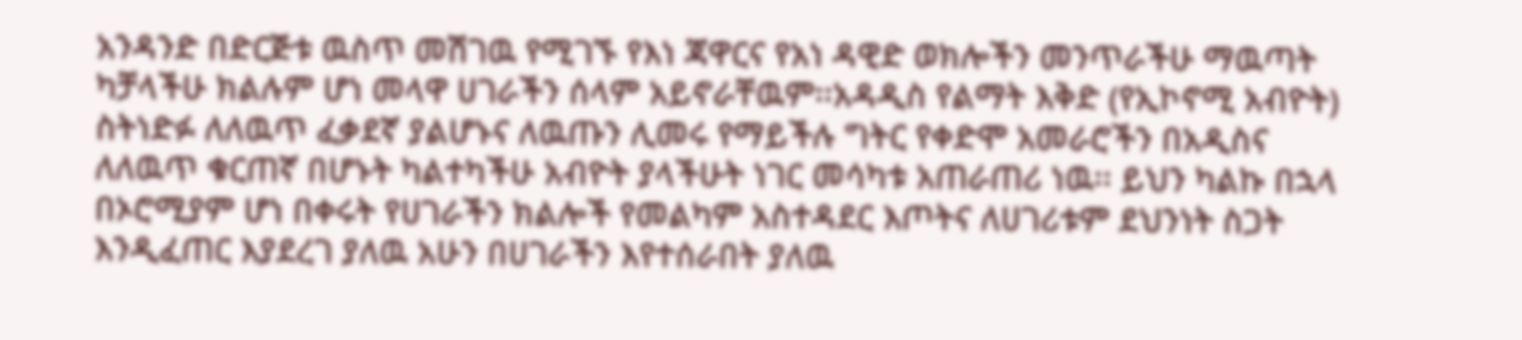አንዳንድ በድርጅቱ ዉስጥ መሽገዉ የሚገኙ የእነ ጃዋርና የአነ ዳዊድ ወክሎችን መንጥራችሁ ማዉጣት ካቻላችሁ ክልሉም ሆነ መላዋ ሀገራችን ሰላም አይኖራቸዉም፡፡አዳዲስ የልማት እቅድ (የኢኮኖሚ አብዮት) ስትነድፉ ለለዉጥ ፈቃደኛ ያልሆኑና ለዉጡን ሊመሩ የማይችሉ ግትር የቀድሞ አመራሮችን በአዲስና ለለዉጥ ቁርጠኛ በሆኑት ካልተካችሁ አብዮት ያላችሁት ነገር መሳካቱ አጠራጠሪ ነዉ፡፡ ይህን ካልኩ በኋላ በኦሮሚያም ሆነ በቀሩት የሀገራችን ክልሎች የመልካም አስተዳደር እጦትና ለሀገሪቱም ደህንነት ስጋት እንዲፈጠር እያደረገ ያለዉ አሁን በሀገራችን እየተሰራበት ያለዉ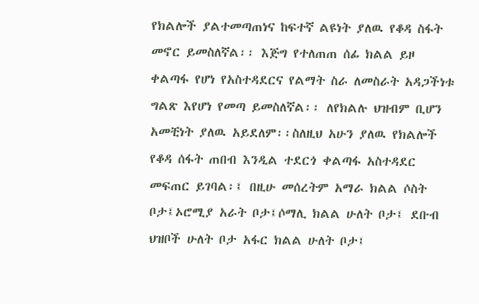የክልሎች ያልተመጣጠነና ከፍተኛ ልዩነት ያለዉ የቆዳ ስፋት መኖር ይመስለኛል፡፡ እጅግ የተለጠጠ ሰፊ ክልል ይዞ ቀልጣፋ የሆነ የአስተዳደርና የልማት ስራ ለመስራት አዳጋችነቱ ግልጽ እየሆነ የመጣ ይመስለኛል፡፡ ለየክልሉ ህዝብም ቢሆን አመቺነት ያለዉ አይደለም፡፡ስለዚህ አሁን ያለዉ የክልሎች የቆዳ ሰፋት ጠበብ እንዲል ተደርጎ ቀልጣፋ አስተዳደር መፍጠር ይገባል፡፤ በዚሁ መሰረትም አማራ ክልል ሶስት ቦታ፤ኦሮሚያ አራት ቦታ፤ሶማሊ ክልል ሁለት ቦታ፤ ደቡብ ህዝቦች ሁለት ቦታ አፋር ክልል ሁለት ቦታ፤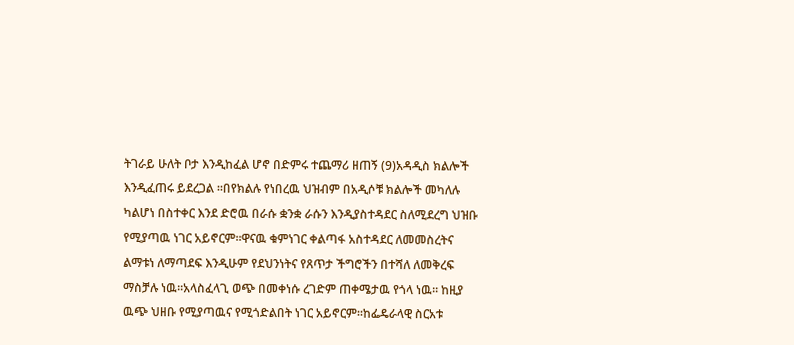ትገራይ ሁለት ቦታ እንዲከፈል ሆኖ በድምሩ ተጨማሪ ዘጠኝ (9)አዳዲስ ክልሎች እንዲፈጠሩ ይደረጋል ፡፡በየክልሉ የነበረዉ ህዝብም በአዲሶቹ ክልሎች መካለሉ ካልሆነ በስተቀር እንደ ድሮዉ በራሱ ቋንቋ ራሱን እንዲያስተዳደር ስለሚደረግ ህዝቡ የሚያጣዉ ነገር አይኖርም፡፡ዋናዉ ቁምነገር ቀልጣፋ አስተዳደር ለመመስረትና ልማቱነ ለማጣደፍ እንዲሁም የደህንነትና የጸጥታ ችግሮችን በተሻለ ለመቅረፍ ማስቻሉ ነዉ፡፡አላስፈላጊ ወጭ በመቀነሱ ረገድም ጠቀሜታዉ የጎላ ነዉ፡፡ ከዚያ ዉጭ ህዘቡ የሚያጣዉና የሚጎድልበት ነገር አይኖርም፡፡ከፌዴራላዊ ስርአቱ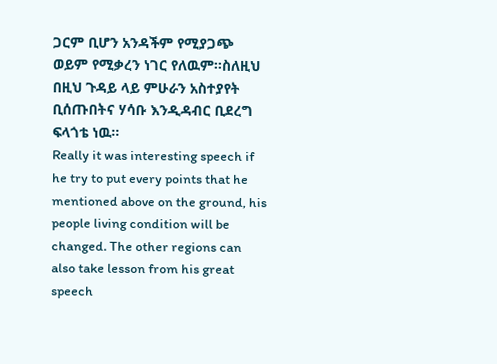ጋርም ቢሆን አንዳችም የሚያጋጭ ወይም የሚቃረን ነገር የለዉም፡፡ስለዚህ በዚህ ጉዳይ ላይ ምሁራን አስተያየት ቢሰጡበትና ሃሳቡ እንዲዳብር ቢደረግ ፍላጎቴ ነዉ፡፡
Really it was interesting speech if he try to put every points that he mentioned above on the ground, his people living condition will be changed. The other regions can also take lesson from his great speech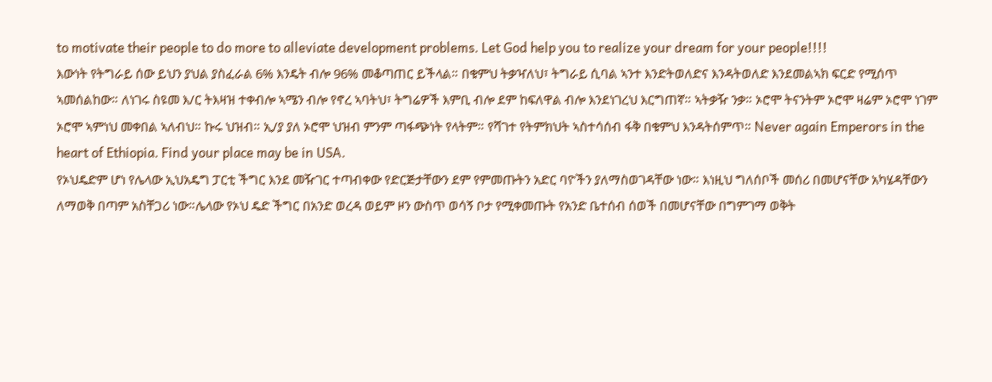to motivate their people to do more to alleviate development problems. Let God help you to realize your dream for your people!!!!
እውነት የትግራይ ሰው ይህን ያህል ያስፈራል 6% እንዴት ብሎ 96% መቆጣጠር ይችላል። በቁምህ ትቃዣለህ፣ ትግራይ ሲባል ኣንተ እንድትወለድና እንዳትወለድ እንደመልኣክ ፍርድ የሚሰጥ ኣመሰልከው። ለነገሩ ስዩመ እ/ር ትእዛዝ ተቀብሎ ኣሜን ብሎ የኖረ ኣባትህ፣ ትግሬዎች እምቢ ብሎ ደም ከፍለዋል ብሎ እንደነገረህ እርግጠኛ። ኣትቃዥ ንቃ። ኦሮሞ ትናንትም ኦሮሞ ዛሬም ኦሮሞ ነገም ኦሮሞ ኣምነህ መቀበል ኣለብህ። ኩሩ ህዝብ። ኢ/ያ ያለ ኦሮሞ ህዝብ ምንም ጣፋጭነት የላትም። የሻገተ የትምክህት ኣስተሳሰብ ፋቅ በቁምህ እንዳትሰምጥ። Never again Emperors in the heart of Ethiopia. Find your place may be in USA.
የኦህዴድም ሆነ የሌላው ኢህአዴግ ፓርቲ ችግር እንደ መዥገር ተጣብቀው የድርጅታቸውን ደም የምመጡትን አድር ባዮችን ያለማስወገዳቸው ነው። እነዚህ ግለሰቦች መሰሪ በመሆናቸው አካሄዳቸውን ለማወቅ በጣም አስቸጋሪ ነው።ሌላው የኦህ ዴድ ችግር በአንድ ወረዳ ወይም ዞን ውስጥ ወሳኝ ቦታ የሚቀመጡት የአንድ ቤተሰብ ሰወች በመሆናቸው በግምገማ ወቅት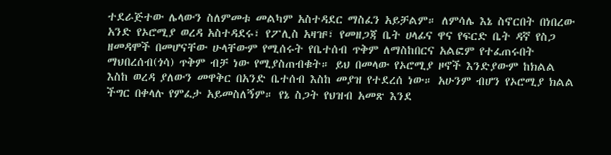ተደራጅተው ሌላውን ስለምመቱ መልካም አስተዳደር ማስፈን አይቻልም። ለምሳሌ እኔ ስኖርበት በነበረው አንድ የኦሮሚያ ወረዳ አስተዳደሩ፣ የፖሊስ አዛዡ፣ የመዘጋጃ ቤት ሀላፊና ዋና የፍርድ ቤት ዳኛ የስጋ ዘመዳሞች በመሆናቸው ሁላቸውም የሚሰሩት የቤተሰብ ጥቅም ለማስከበርና አልፎም የተፈጠሩበት ማህበረሰብ(ጎሳ) ጥቅም ብቻ ነው የሚያስጠብቁት። ይህ በመላው የኦሮሚያ ዞኖች እንድያውም ከክልል እስከ ወረዳ ያለውን መዋቅር በአንድ ቤተሰብ እስከ መያዝ የተደረሰ ነው። አሁንም ብሆን የኦሮሚያ ክልል ችግር በቀላሉ የምፈታ አይመስለኝም። የኔ ስጋት የህዝብ አመጽ እንደ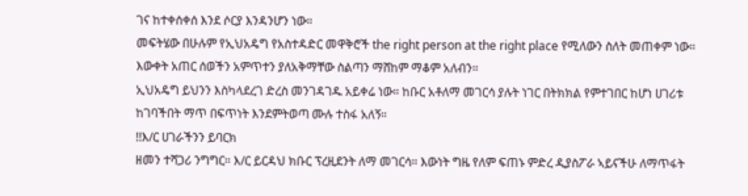ገና ከተቀሰቀሰ እንደ ሶርያ እንዳንሆን ነው።
መፍትሄው በሁሉም የኢህአዴግ የአስተዳድር መዋቅሮች the right person at the right place የሚለውን ስለት መጠቀም ነው። እውቀት አጠር ሰወችን አምጥተን ያለአቅማቸው ስልጣን ማሸከም ማቆም አለብን።
ኢህአዴግ ይህንን እስካላደረገ ድረስ መንገዳገዱ አይቀሬ ነው። ከቡር አቶለማ መገርሳ ያሉት ነገር በትክክል የምተገበር ከሆነ ሀገሪቱ ከገባችበት ማጥ በፍጥነት እንደምትወጣ ሙሉ ተስፋ አለኝ።
!!እ/ር ሀገራችንን ይባርክ
ዘመን ተሻጋሪ ንግግር። እ/ር ይርዳህ ክቡር ፕረዚደንት ለማ መገርሳ። እውነት ግዜ የለም ፍጠኑ ምድረ ዲያስፖራ ኣይናችሁ ለማጥፋት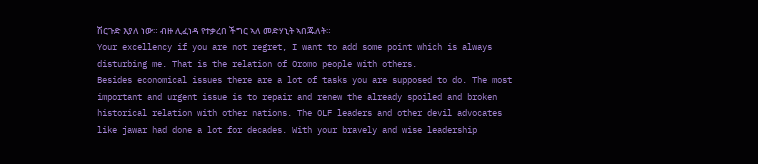ሽርጉድ እያለ ነው። ብዙ ሊፈነዳ የተቃረበ ችግር ኣለ መድሃኒት ኣበጁለት።
Your excellency if you are not regret, I want to add some point which is always disturbing me. That is the relation of Oromo people with others.
Besides economical issues there are a lot of tasks you are supposed to do. The most important and urgent issue is to repair and renew the already spoiled and broken historical relation with other nations. The OLF leaders and other devil advocates like jawar had done a lot for decades. With your bravely and wise leadership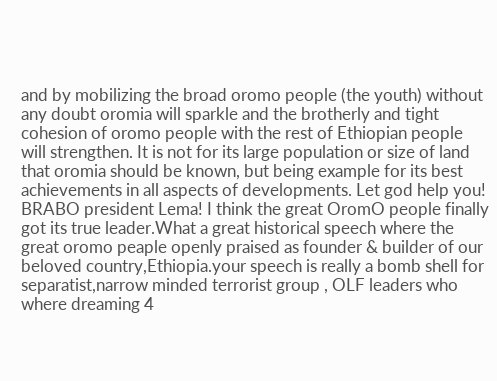and by mobilizing the broad oromo people (the youth) without any doubt oromia will sparkle and the brotherly and tight cohesion of oromo people with the rest of Ethiopian people will strengthen. It is not for its large population or size of land that oromia should be known, but being example for its best achievements in all aspects of developments. Let god help you!
BRABO president Lema! I think the great OromO people finally got its true leader.What a great historical speech where the great oromo peaple openly praised as founder & builder of our beloved country,Ethiopia.your speech is really a bomb shell for separatist,narrow minded terrorist group , OLF leaders who where dreaming 4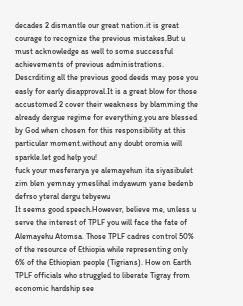decades 2 dismantle our great nation.it is great courage to recognize the previous mistakes.But u must acknowledge as well to some successful achievements of previous administrations. Descrditing all the previous good deeds may pose you easly for early disapproval.It is a great blow for those accustomed 2 cover their weakness by blamming the already dergue regime for everything.you are blessed by God when chosen for this responsibility at this particular moment.without any doubt oromia will sparkle.let god help you!
fuck your mesferarya ye alemayehun ita siyasibulet zim blen yemnay ymeslihal indyawum yane bedenb defrso yteral dergu tebyewu
It seems good speech.However, believe me, unless u serve the interest of TPLF you will face the fate of Alemayehu Atomsa. Those TPLF cadres control 50% of the resource of Ethiopia while representing only 6% of the Ethiopian people (Tigrians). How on Earth TPLF officials who struggled to liberate Tigray from economic hardship see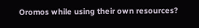Oromos while using their own resources?